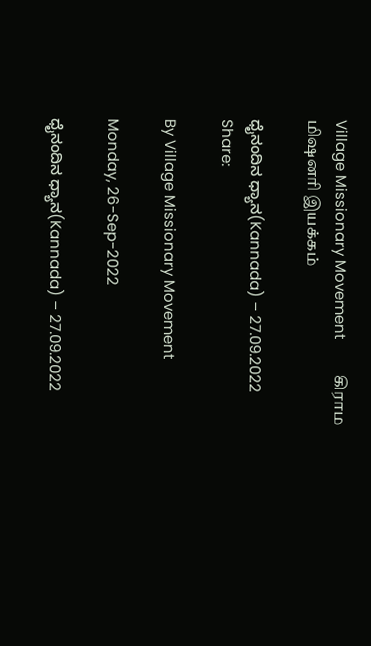Village Missionary Movement         கிராம மிஷனரி இயக்கம்

ಧೈನಂದಿನ ಧ್ಯಾನ(Kannada) – 27.09.2022
Share:

By Village Missionary Movement

Monday, 26-Sep-2022

ಧೈನಂದಿನ ಧ್ಯಾನ(Kannada) – 27.09.2022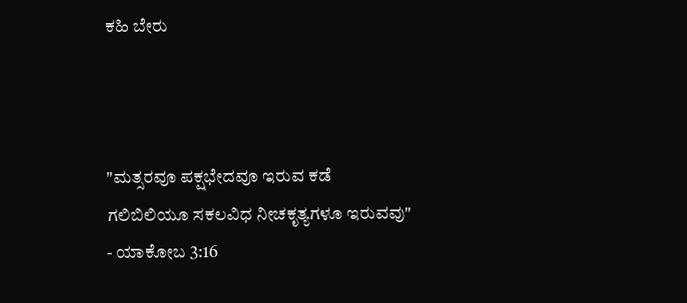ಕಹಿ ಬೇರು



"ಮತ್ಸರವೂ ಪಕ್ಷಭೇದವೂ ಇರುವ ಕಡೆ ಗಲಿಬಿಲಿಯೂ ಸಕಲವಿಧ ನೀಚಕೃತ್ಯಗಳೂ ಇರುವವು" - ಯಾಕೋಬ 3:16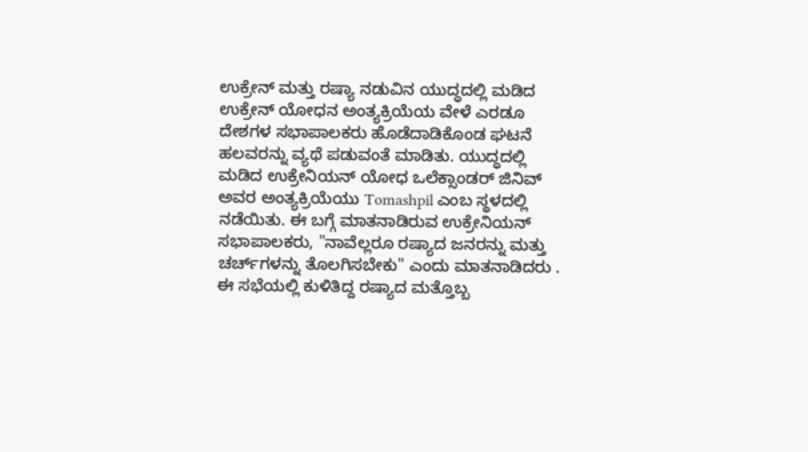ಉಕ್ರೇನ್ ಮತ್ತು ರಷ್ಯಾ ನಡುವಿನ ಯುದ್ಧದಲ್ಲಿ ಮಡಿದ ಉಕ್ರೇನ್ ಯೋಧನ ಅಂತ್ಯಕ್ರಿಯೆಯ ವೇಳೆ ಎರಡೂ ದೇಶಗಳ ಸಭಾಪಾಲಕರು ಹೊಡೆದಾಡಿಕೊಂಡ ಘಟನೆ ಹಲವರನ್ನು ವ್ಯಥೆ ಪಡುವಂತೆ ಮಾಡಿತು. ಯುದ್ಧದಲ್ಲಿ ಮಡಿದ ಉಕ್ರೇನಿಯನ್ ಯೋಧ ಒಲೆಕ್ಸಾಂಡರ್ ಜಿನಿವ್ ಅವರ ಅಂತ್ಯಕ್ರಿಯೆಯು Tomashpil ಎಂಬ ಸ್ಥಳದಲ್ಲಿ ನಡೆಯಿತು. ಈ ಬಗ್ಗೆ ಮಾತನಾಡಿರುವ ಉಕ್ರೇನಿಯನ್ ಸಭಾಪಾಲಕರು, "ನಾವೆಲ್ಲರೂ ರಷ್ಯಾದ ಜನರನ್ನು ಮತ್ತು ಚರ್ಚ್‌ಗಳನ್ನು ತೊಲಗಿಸಬೇಕು" ಎಂದು ಮಾತನಾಡಿದರು . ಈ ಸಭೆಯಲ್ಲಿ ಕುಳಿತಿದ್ದ ರಷ್ಯಾದ ಮತ್ತೊಬ್ಬ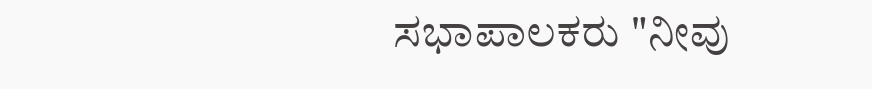ಸಭಾಪಾಲಕರು "ನೀವು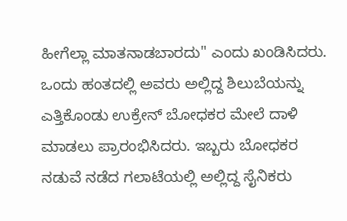ಹೀಗೆಲ್ಲಾ ಮಾತನಾಡಬಾರದು" ಎಂದು ಖಂಡಿಸಿದರು. ಒಂದು ಹಂತದಲ್ಲಿ ಅವರು ಅಲ್ಲಿದ್ದ ಶಿಲುಬೆಯನ್ನು ಎತ್ತಿಕೊಂಡು ಉಕ್ರೇನ್ ಬೋಧಕರ ಮೇಲೆ ದಾಳಿ ಮಾಡಲು ಪ್ರಾರಂಭಿಸಿದರು. ಇಬ್ಬರು ಬೋಧಕರ ನಡುವೆ ನಡೆದ ಗಲಾಟೆಯಲ್ಲಿ ಅಲ್ಲಿದ್ದ ಸೈನಿಕರು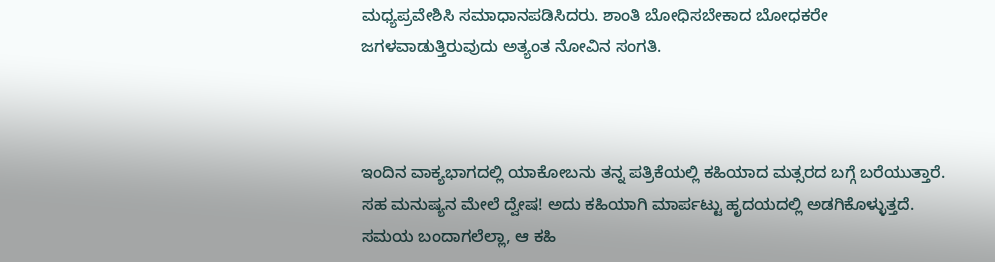ಮಧ್ಯಪ್ರವೇಶಿಸಿ ಸಮಾಧಾನಪಡಿಸಿದರು. ಶಾಂತಿ ಬೋಧಿಸಬೇಕಾದ ಬೋಧಕರೇ ಜಗಳವಾಡುತ್ತಿರುವುದು ಅತ್ಯಂತ ನೋವಿನ ಸಂಗತಿ.



ಇಂದಿನ ವಾಕ್ಯಭಾಗದಲ್ಲಿ ಯಾಕೋಬನು ತನ್ನ ಪತ್ರಿಕೆಯಲ್ಲಿ ಕಹಿಯಾದ ಮತ್ಸರದ ಬಗ್ಗೆ ಬರೆಯುತ್ತಾರೆ. ಸಹ ಮನುಷ್ಯನ ಮೇಲೆ ದ್ವೇಷ! ಅದು ಕಹಿಯಾಗಿ ಮಾರ್ಪಟ್ಟು ಹೃದಯದಲ್ಲಿ ಅಡಗಿಕೊಳ್ಳುತ್ತದೆ. ಸಮಯ ಬಂದಾಗಲೆಲ್ಲಾ, ಆ ಕಹಿ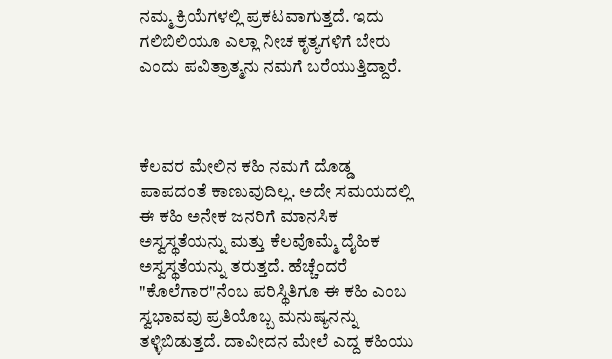ನಮ್ಮ ಕ್ರಿಯೆಗಳಲ್ಲಿ ಪ್ರಕಟವಾಗುತ್ತದೆ. ಇದು ಗಲಿಬಿಲಿಯೂ ಎಲ್ಲಾ ನೀಚ ಕೃತ್ಯಗಳಿಗೆ ಬೇರು ಎಂದು ಪವಿತ್ರಾತ್ಮನು ನಮಗೆ ಬರೆಯುತ್ತಿದ್ದಾರೆ.



ಕೆಲವರ ಮೇಲಿನ ಕಹಿ ನಮಗೆ ದೊಡ್ಡ ಪಾಪದಂತೆ ಕಾಣುವುದಿಲ್ಲ. ಅದೇ ಸಮಯದಲ್ಲಿ ಈ ಕಹಿ ಅನೇಕ ಜನರಿಗೆ ಮಾನಸಿಕ ಅಸ್ವಸ್ಥತೆಯನ್ನು ಮತ್ತು ಕೆಲವೊಮ್ಮೆ ದೈಹಿಕ ಅಸ್ವಸ್ಥತೆಯನ್ನು ತರುತ್ತದೆ. ಹೆಚ್ಚೆಂದರೆ "ಕೊಲೆಗಾರ"ನೆಂಬ ಪರಿಸ್ಥಿತಿಗೂ ಈ ಕಹಿ ಎಂಬ ಸ್ವಭಾವವು ಪ್ರತಿಯೊಬ್ಬ ಮನುಷ್ಯನನ್ನು ತಳ್ಳಿಬಿಡುತ್ತದೆ. ದಾವೀದನ ಮೇಲೆ ಎದ್ದ ಕಹಿಯು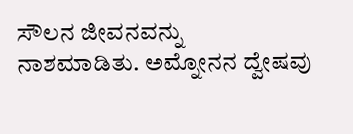ಸೌಲನ ಜೀವನವನ್ನು ನಾಶಮಾಡಿತು. ಅಮ್ನೋನನ ದ್ವೇಷವು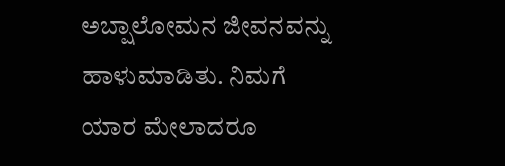ಅಬ್ಷಾಲೋಮನ ಜೀವನವನ್ನು ಹಾಳುಮಾಡಿತು. ನಿಮಗೆ ಯಾರ ಮೇಲಾದರೂ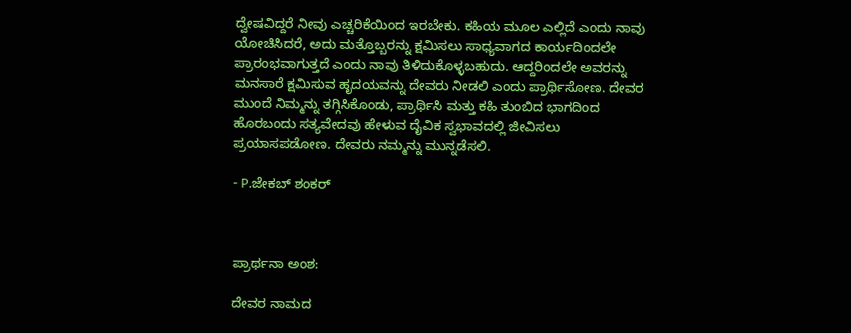ದ್ವೇಷವಿದ್ದರೆ ನೀವು ಎಚ್ಚರಿಕೆಯಿಂದ ಇರಬೇಕು. ಕಹಿಯ ಮೂಲ ಎಲ್ಲಿದೆ ಎಂದು ನಾವು ಯೋಚಿಸಿದರೆ, ಅದು ಮತ್ತೊಬ್ಬರನ್ನು ಕ್ಷಮಿಸಲು ಸಾಧ್ಯವಾಗದ ಕಾರ್ಯದಿಂದಲೇ ಪ್ರಾರಂಭವಾಗುತ್ತದೆ ಎಂದು ನಾವು ತಿಳಿದುಕೊಳ್ಳಬಹುದು. ಆದ್ದರಿಂದಲೇ ಅವರನ್ನು ಮನಸಾರೆ ಕ್ಷಮಿಸುವ ಹೃದಯವನ್ನು ದೇವರು ನೀಡಲಿ ಎಂದು ಪ್ರಾರ್ಥಿಸೋಣ. ದೇವರ ಮುಂದೆ ನಿಮ್ಮನ್ನು ತಗ್ಗಿಸಿಕೊಂಡು, ಪ್ರಾರ್ಥಿಸಿ ಮತ್ತು ಕಹಿ ತುಂಬಿದ ಭಾಗದಿಂದ ಹೊರಬಂದು ಸತ್ಯವೇದವು ಹೇಳುವ ದೈವಿಕ ಸ್ವಭಾವದಲ್ಲಿ ಜೀವಿಸಲು ಪ್ರಯಾಸಪಡೋಣ. ದೇವರು ನಮ್ಮನ್ನು ಮುನ್ನಡೆಸಲಿ.

- P.ಜೇಕಬ್ ಶಂಕರ್



ಪ್ರಾರ್ಥನಾ ಅಂಶ:

ದೇವರ ನಾಮದ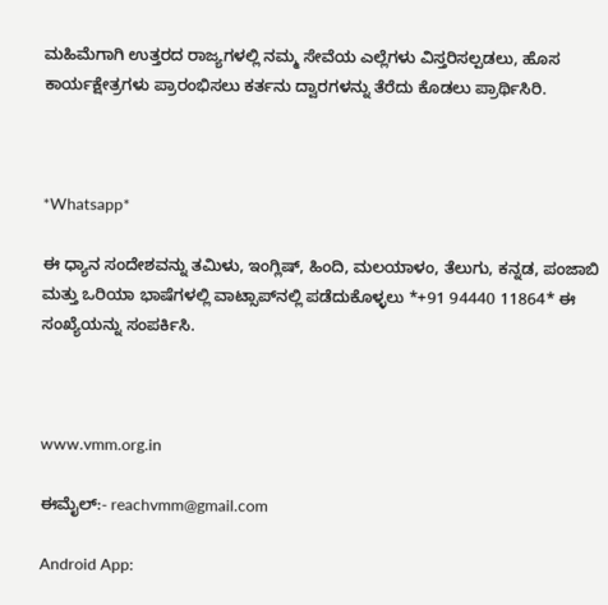ಮಹಿಮೆಗಾಗಿ ಉತ್ತರದ ರಾಜ್ಯಗಳಲ್ಲಿ ನಮ್ಮ ಸೇವೆಯ ಎಲ್ಲೆಗಳು ವಿಸ್ತರಿಸಲ್ಪಡಲು, ಹೊಸ ಕಾರ್ಯಕ್ಷೇತ್ರಗಳು ಪ್ರಾರಂಭಿಸಲು ಕರ್ತನು ದ್ವಾರಗಳನ್ನು ತೆರೆದು ಕೊಡಲು ಪ್ರಾರ್ಥಿಸಿರಿ.



*Whatsapp*

ಈ ಧ್ಯಾನ ಸಂದೇಶವನ್ನು ತಮಿಳು, ಇಂಗ್ಲಿಷ್, ಹಿಂದಿ, ಮಲಯಾಳಂ, ತೆಲುಗು, ಕನ್ನಡ, ಪಂಜಾಬಿ ಮತ್ತು ಒರಿಯಾ ಭಾಷೆಗಳಲ್ಲಿ ವಾಟ್ಸಾಪ್‌ನಲ್ಲಿ ಪಡೆದುಕೊಳ್ಳಲು *+91 94440 11864* ಈ ಸಂಖ್ಯೆಯನ್ನು ಸಂಪರ್ಕಿಸಿ.



www.vmm.org.in

ಈಮೈಲ್:- reachvmm@gmail.com

Android App: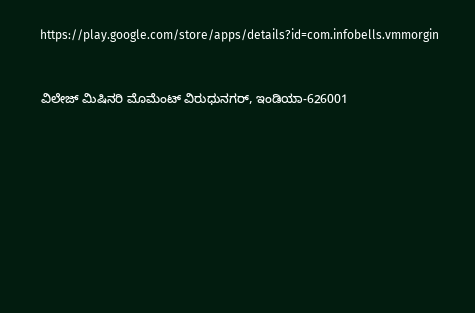https://play.google.com/store/apps/details?id=com.infobells.vmmorgin



ವಿಲೇಜ್ ಮಿಷಿನರಿ ಮೊಮೆಂಟ್ ವಿರುಧುನಗರ್, ಇಂಡಿಯಾ-626001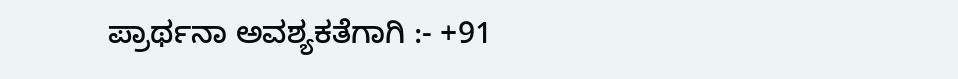ಪ್ರಾರ್ಥನಾ ಅವಶ್ಯಕತೆಗಾಗಿ :- +91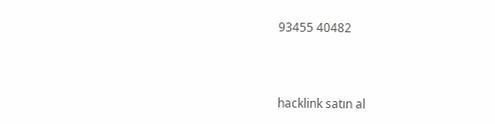93455 40482



hacklink satın al